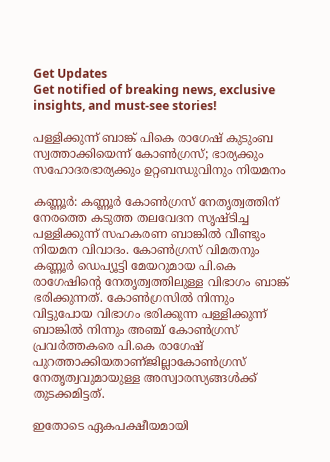Get Updates
Get notified of breaking news, exclusive insights, and must-see stories!

പള്ളിക്കുന്ന് ബാങ്ക് പികെ രാഗേഷ് കുടുംബ സ്വത്താക്കിയെന്ന് കോണ്‍ഗ്രസ്; ഭാര്യക്കും സഹോദരഭാര്യക്കും ഉറ്റബന്ധുവിനും നിയമനം

കണ്ണൂര്‍: കണ്ണൂര്‍ കോണ്‍ഗ്രസ് നേതൃത്വത്തിന് നേരത്തെ കടുത്ത തലവേദന സൃഷ്ടിച്ച പള്ളിക്കുന്ന് സഹകരണ ബാങ്കില്‍ വീണ്ടും നിയമന വിവാദം. കോണ്‍ഗ്രസ് വിമതനും കണ്ണൂര്‍ ഡെപ്യൂട്ടി മേയറുമായ പി.കെ രാഗേഷിന്റെ നേതൃത്വത്തിലുള്ള വിഭാഗം ബാങ്ക് ഭരിക്കുന്നത്. കോണ്‍ഗ്രസില്‍ നിന്നും വിട്ടുപോയ വിഭാഗം ഭരിക്കുന്ന പള്ളിക്കുന്ന് ബാങ്കില്‍ നിന്നും അഞ്ച് കോണ്‍ഗ്രസ് പ്രവര്‍ത്തകരെ പി.കെ രാഗേഷ് പുറത്താക്കിയതാണ്ജില്ലാകോണ്‍ഗ്രസ് നേതൃത്വവുമായുള്ള അസ്വാരസ്യങ്ങള്‍ക്ക് തുടക്കമിട്ടത്.

ഇതോടെ ഏകപക്ഷീയമായി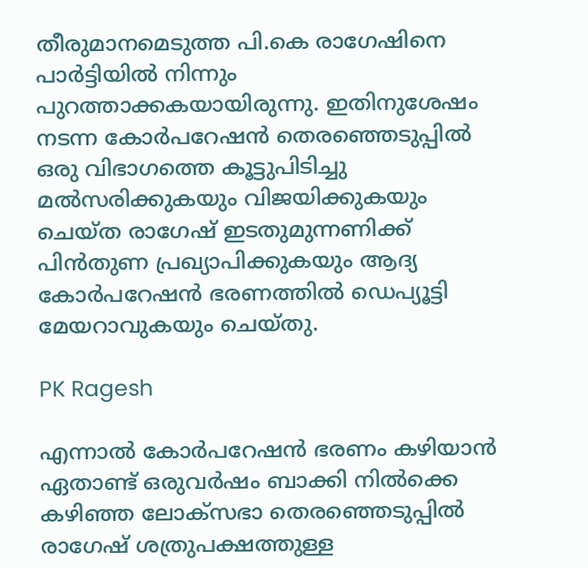തീരുമാനമെടുത്ത പി.കെ രാഗേഷിനെ പാര്‍ട്ടിയില്‍ നിന്നും പുറത്താക്കകയായിരുന്നു. ഇതിനുശേഷം നടന്ന കോര്‍പറേഷന്‍ തെരഞ്ഞെടുപ്പില്‍ ഒരു വിഭാഗത്തെ കൂട്ടുപിടിച്ചു മല്‍സരിക്കുകയും വിജയിക്കുകയും ചെയ്ത രാഗേഷ് ഇടതുമുന്നണിക്ക് പിന്‍തുണ പ്രഖ്യാപിക്കുകയും ആദ്യ കോര്‍പറേഷന്‍ ഭരണത്തില്‍ ഡെപ്യൂട്ടി മേയറാവുകയും ചെയ്തു.

PK Ragesh

എന്നാല്‍ കോര്‍പറേഷന്‍ ഭരണം കഴിയാന്‍ ഏതാണ്ട് ഒരുവര്‍ഷം ബാക്കി നില്‍ക്കെ കഴിഞ്ഞ ലോക്‌സഭാ തെരഞ്ഞെടുപ്പില്‍ രാഗേഷ് ശത്രുപക്ഷത്തുള്ള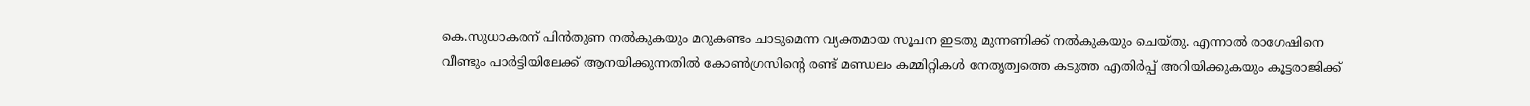കെ.സുധാകരന് പിന്‍തുണ നല്‍കുകയും മറുകണ്ടം ചാടുമെന്ന വ്യക്തമായ സൂചന ഇടതു മുന്നണിക്ക് നല്‍കുകയും ചെയ്തു. എന്നാല്‍ രാഗേഷിനെ വീണ്ടും പാര്‍ട്ടിയിലേക്ക് ആനയിക്കുന്നതില്‍ കോണ്‍ഗ്രസിന്റെ രണ്ട് മണ്ഡലം കമ്മിറ്റികള്‍ നേതൃത്വത്തെ കടുത്ത എതിര്‍പ്പ് അറിയിക്കുകയും കൂട്ടരാജിക്ക്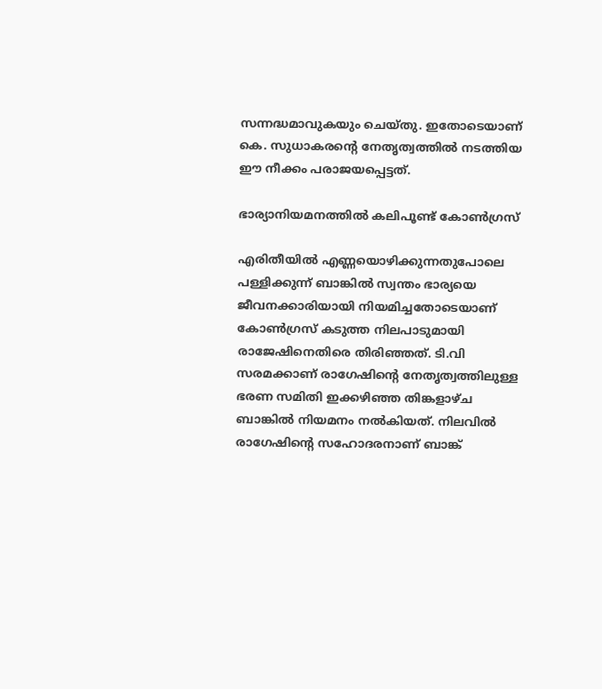സന്നദ്ധമാവുകയും ചെയ്തു. ഇതോടെയാണ് കെ. സുധാകരന്റെ നേതൃത്വത്തില്‍ നടത്തിയ ഈ നീക്കം പരാജയപ്പെട്ടത്.

ഭാര്യാനിയമനത്തില്‍ കലിപൂണ്ട് കോണ്‍ഗ്രസ്

എരിതീയില്‍ എണ്ണയൊഴിക്കുന്നതുപോലെ പള്ളിക്കുന്ന് ബാങ്കില്‍ സ്വന്തം ഭാര്യയെ ജീവനക്കാരിയായി നിയമിച്ചതോടെയാണ് കോണ്‍ഗ്രസ് കടുത്ത നിലപാടുമായി രാജേഷിനെതിരെ തിരിഞ്ഞത്. ടി.വി സരമക്കാണ് രാഗേഷിന്റെ നേതൃത്വത്തിലുള്ള ഭരണ സമിതി ഇക്കഴിഞ്ഞ തിങ്കളാഴ്ച ബാങ്കില്‍ നിയമനം നല്‍കിയത്. നിലവില്‍ രാഗേഷിന്റെ സഹോദരനാണ് ബാങ്ക്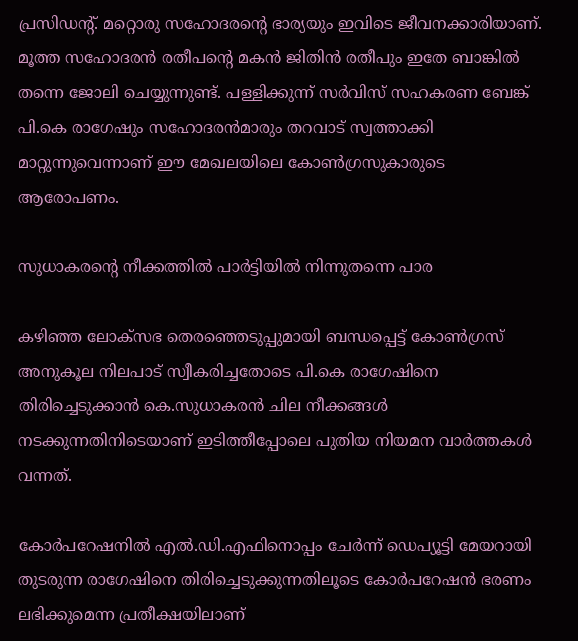പ്രസിഡന്റ്. മറ്റൊരു സഹോദരന്റെ ഭാര്യയും ഇവിടെ ജീവനക്കാരിയാണ്. മൂത്ത സഹോദരന്‍ രതീപന്റെ മകന്‍ ജിതിന്‍ രതീപും ഇതേ ബാങ്കില്‍ തന്നെ ജോലി ചെയ്യുന്നുണ്ട്. പള്ളിക്കുന്ന് സര്‍വിസ് സഹകരണ ബേങ്ക് പി.കെ രാഗേഷും സഹോദരന്‍മാരും തറവാട് സ്വത്താക്കി മാറ്റുന്നുവെന്നാണ് ഈ മേഖലയിലെ കോണ്‍ഗ്രസുകാരുടെ ആരോപണം.

സുധാകരന്റെ നീക്കത്തില്‍ പാര്‍ട്ടിയില്‍ നിന്നുതന്നെ പാര

കഴിഞ്ഞ ലോക്സഭ തെരഞ്ഞെടുപ്പുമായി ബന്ധപ്പെട്ട് കോണ്‍ഗ്രസ് അനുകൂല നിലപാട് സ്വീകരിച്ചതോടെ പി.കെ രാഗേഷിനെ തിരിച്ചെടുക്കാന്‍ കെ.സുധാകരന്‍ ചില നീക്കങ്ങള്‍ നടക്കുന്നതിനിടെയാണ് ഇടിത്തീപ്പോലെ പുതിയ നിയമന വാര്‍ത്തകള്‍ വന്നത്.

കോര്‍പറേഷനില്‍ എല്‍.ഡി.എഫിനൊപ്പം ചേര്‍ന്ന് ഡെപ്യൂട്ടി മേയറായി തുടരുന്ന രാഗേഷിനെ തിരിച്ചെടുക്കുന്നതിലൂടെ കോര്‍പറേഷന്‍ ഭരണം ലഭിക്കുമെന്ന പ്രതീക്ഷയിലാണ്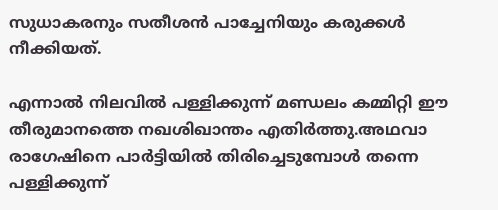സുധാകരനും സതീശന്‍ പാച്ചേനിയും കരുക്കള്‍ നീക്കിയത്.

എന്നാല്‍ നിലവില്‍ പള്ളിക്കുന്ന് മണ്ഡലം കമ്മിറ്റി ഈ തീരുമാനത്തെ നഖശിഖാന്തം എതിര്‍ത്തു.അഥവാ രാഗേഷിനെ പാര്‍ട്ടിയില്‍ തിരിച്ചെടുമ്പോള്‍ തന്നെ പള്ളിക്കുന്ന്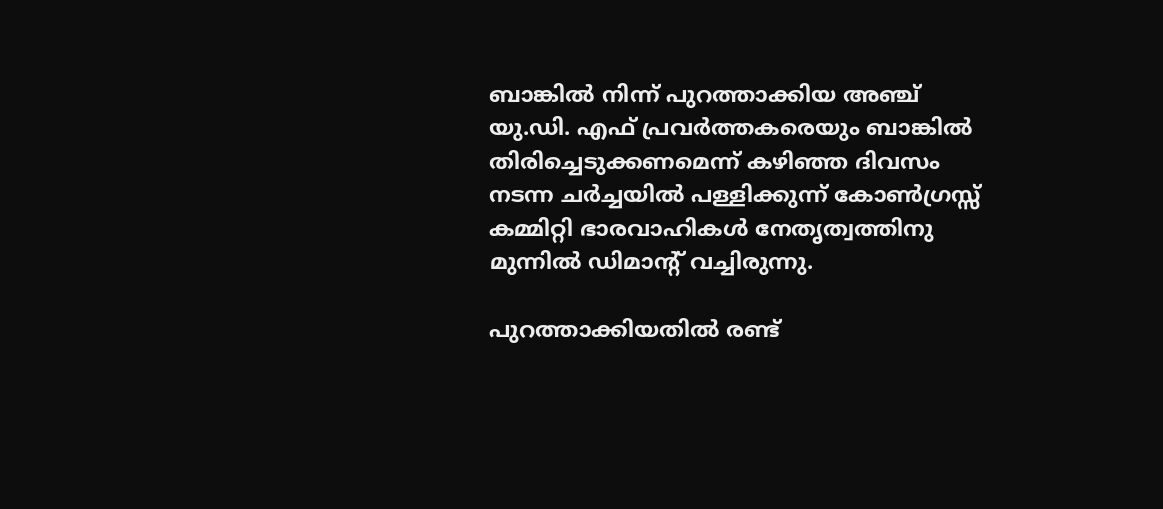ബാങ്കില്‍ നിന്ന് പുറത്താക്കിയ അഞ്ച് യു.ഡി. എഫ് പ്രവര്‍ത്തകരെയും ബാങ്കില്‍ തിരിച്ചെടുക്കണമെന്ന് കഴിഞ്ഞ ദിവസം നടന്ന ചര്‍ച്ചയില്‍ പള്ളിക്കുന്ന് കോണ്‍ഗ്രസ്സ് കമ്മിറ്റി ഭാരവാഹികള്‍ നേതൃത്വത്തിനു മുന്നില്‍ ഡിമാന്റ് വച്ചിരുന്നു.

പുറത്താക്കിയതില്‍ രണ്ട്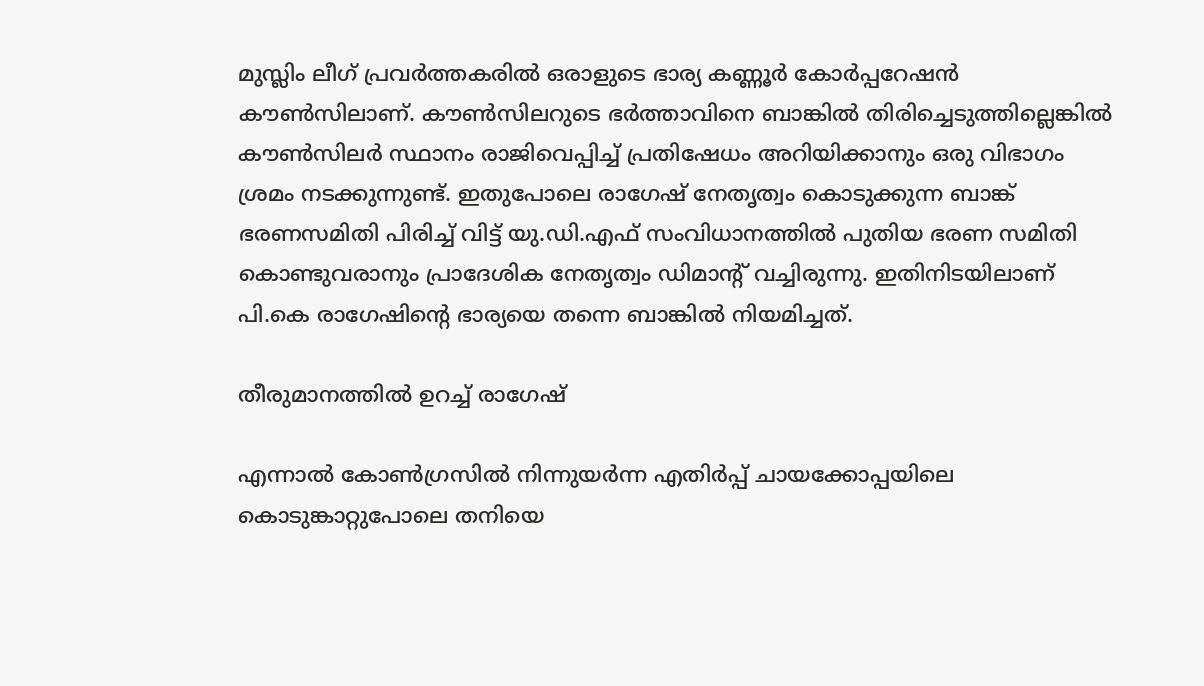മുസ്ലിം ലീഗ് പ്രവര്‍ത്തകരില്‍ ഒരാളുടെ ഭാര്യ കണ്ണൂര്‍ കോര്‍പ്പറേഷന്‍ കൗണ്‍സിലാണ്. കൗണ്‍സിലറുടെ ഭര്‍ത്താവിനെ ബാങ്കില്‍ തിരിച്ചെടുത്തില്ലെങ്കില്‍ കൗണ്‍സിലര്‍ സ്ഥാനം രാജിവെപ്പിച്ച് പ്രതിഷേധം അറിയിക്കാനും ഒരു വിഭാഗം ശ്രമം നടക്കുന്നുണ്ട്. ഇതുപോലെ രാഗേഷ് നേതൃത്വം കൊടുക്കുന്ന ബാങ്ക് ഭരണസമിതി പിരിച്ച് വിട്ട് യു.ഡി.എഫ് സംവിധാനത്തില്‍ പുതിയ ഭരണ സമിതി കൊണ്ടുവരാനും പ്രാദേശിക നേതൃത്വം ഡിമാന്റ് വച്ചിരുന്നു. ഇതിനിടയിലാണ് പി.കെ രാഗേഷിന്റെ ഭാര്യയെ തന്നെ ബാങ്കില്‍ നിയമിച്ചത്.

തീരുമാനത്തില്‍ ഉറച്ച് രാഗേഷ്

എന്നാല്‍ കോണ്‍ഗ്രസില്‍ നിന്നുയര്‍ന്ന എതിര്‍പ്പ് ചായക്കോപ്പയിലെ കൊടുങ്കാറ്റുപോലെ തനിയെ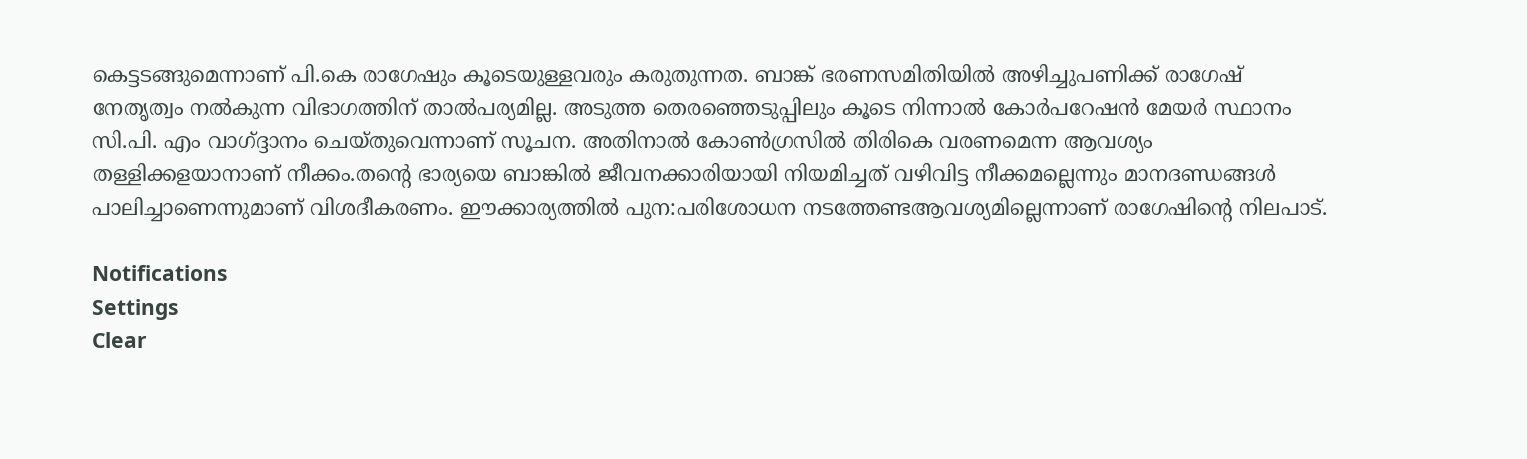കെട്ടടങ്ങുമെന്നാണ് പി.കെ രാഗേഷും കൂടെയുള്ളവരും കരുതുന്നത. ബാങ്ക് ഭരണസമിതിയില്‍ അഴിച്ചുപണിക്ക് രാഗേഷ് നേതൃത്വം നല്‍കുന്ന വിഭാഗത്തിന് താല്‍പര്യമില്ല. അടുത്ത തെരഞ്ഞെടുപ്പിലും കൂടെ നിന്നാല്‍ കോര്‍പറേഷന്‍ മേയര്‍ സ്ഥാനം സി.പി. എം വാഗ്ദ്ദാനം ചെയ്തുവെന്നാണ് സൂചന. അതിനാല്‍ കോണ്‍ഗ്രസില്‍ തിരികെ വരണമെന്ന ആവശ്യം തള്ളിക്കളയാനാണ് നീക്കം.തന്റെ ഭാര്യയെ ബാങ്കില്‍ ജീവനക്കാരിയായി നിയമിച്ചത് വഴിവിട്ട നീക്കമല്ലെന്നും മാനദണ്ഡങ്ങള്‍ പാലിച്ചാണെന്നുമാണ് വിശദീകരണം. ഈക്കാര്യത്തില്‍ പുന:പരിശോധന നടത്തേണ്ടആവശ്യമില്ലെന്നാണ് രാഗേഷിന്റെ നിലപാട്.

Notifications
Settings
Clear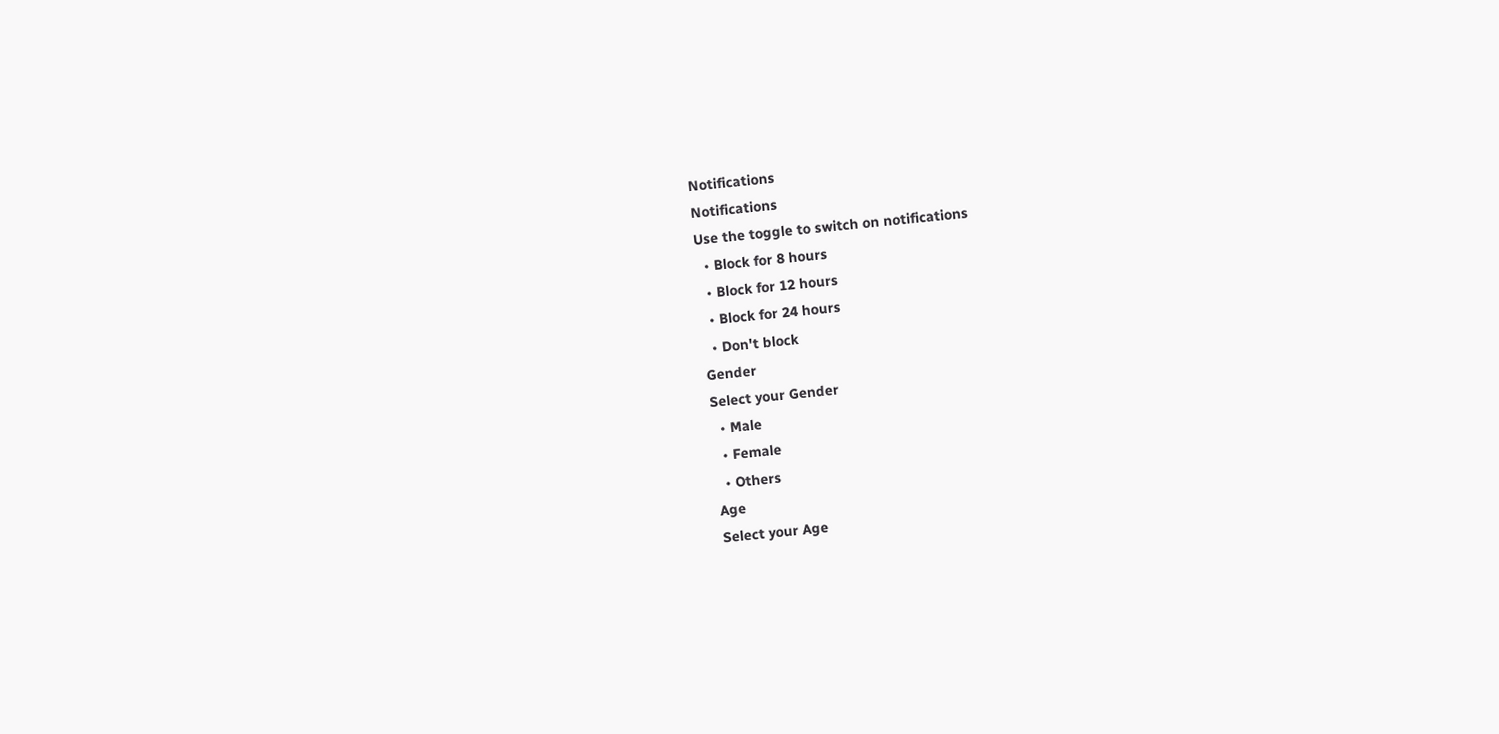Notifications
Notifications
Use the toggle to switch on notifications
  • Block for 8 hours
  • Block for 12 hours
  • Block for 24 hours
  • Don't block
Gender
Select your Gender
  • Male
  • Female
  • Others
Age
Select your Age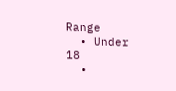Range
  • Under 18
  •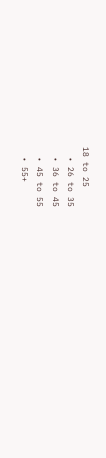18 to 25
  • 26 to 35
  • 36 to 45
  • 45 to 55
  • 55+